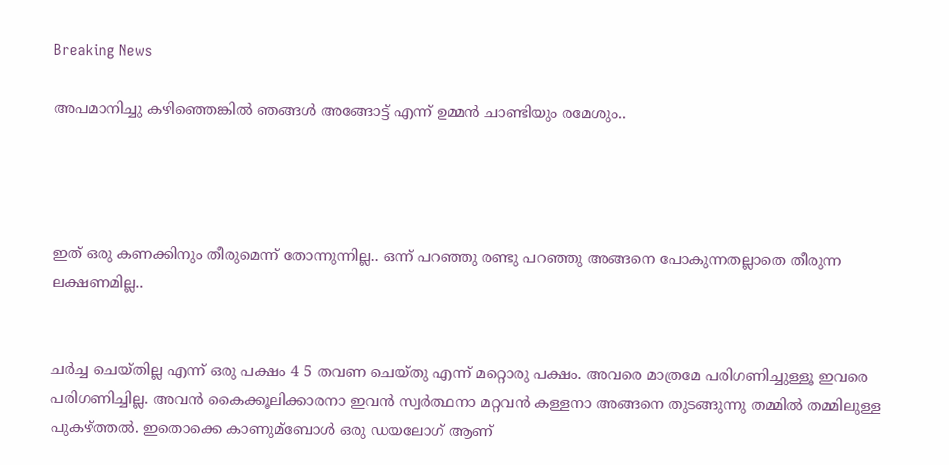Breaking News

അപമാനിച്ചു കഴിഞ്ഞെങ്കില്‍ ഞങ്ങള്‍ അങ്ങോട്ട് എന്ന് ഉമ്മന്‍‌ ചാണ്ടിയും രമേശും..




ഇത് ഒരു കണക്കിനും തീരുമെന്ന് തോന്നുന്നില്ല.. ഒന്ന് പറഞ്ഞു രണ്ടു പറഞ്ഞു അങ്ങനെ പോകുന്നതല്ലാതെ തീരുന്ന ലക്ഷണമില്ല..


ചര്‍ച്ച ചെയ്തില്ല എന്ന് ഒരു പക്ഷം 4 5 തവണ ചെയ്തു എന്ന് മറ്റൊരു പക്ഷം. അവരെ മാത്രമേ പരിഗണിച്ചുള്ളൂ ഇവരെ പരിഗണിച്ചില്ല. അവന്‍ കൈക്കൂലിക്കാരനാ ഇവന്‍ സ്വര്‍ത്ഥനാ മറ്റവന്‍ കള്ളനാ അങ്ങനെ തുടങ്ങുന്നു തമ്മില്‍ തമ്മിലുള്ള പുകഴ്ത്തല്‍. ഇതൊക്കെ കാണുമ്ബോള്‍ ഒരു ഡയലോഗ് ആണ്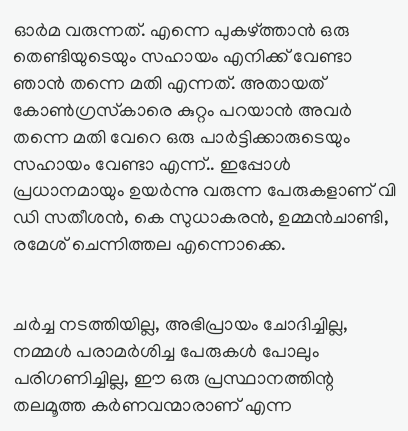ഓര്‍മ വരുന്നത്. എന്നെ പുകഴ്ത്താന്‍ ഒരു തെണ്ടിയുടെയും സഹായം എനിക്ക് വേണ്ടാ ഞാന്‍ തന്നെ മതി എന്നത്. അതായത് കോണ്‍ഗ്രസ്‌കാരെ കുറ്റം പറയാന്‍ അവര്‍ തന്നെ മതി വേറെ ഒരു പാര്‍ട്ടിക്കാരുടെയും സഹായം വേണ്ടാ എന്ന്.. ഇപ്പോള്‍ പ്രധാനമായും ഉയര്‍ന്നു വരുന്ന പേരുകളാണ് വി ഡി സതീശന്‍, കെ സുധാകരന്‍, ഉമ്മന്‍‌ചാണ്ടി, രമേശ് ചെന്നിത്തല എന്നൊക്കെ.


ചര്‍ച്ച നടത്തിയില്ല, അഭിപ്രായം ചോദിച്ചില്ല, നമ്മള്‍ പരാമര്‍ശിച്ച പേരുകള്‍ പോലും പരിഗണിച്ചില്ല, ഈ ഒരു പ്രസ്ഥാനത്തിന്റ തലമൂത്ത കര്‍ണവന്മാരാണ് എന്ന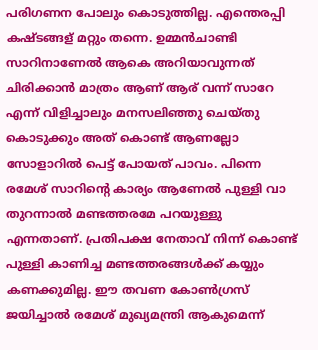പരിഗണന പോലും കൊടുത്തില്ല. എന്തെരപ്പി കഷ്ടങ്ങള് മറ്റും തന്നെ. ഉമ്മന്‍‌ചാണ്ടി സാറിനാണേല്‍ ആകെ അറിയാവുന്നത് ചിരിക്കാന്‍ മാത്രം ആണ് ആര് വന്ന് സാറേ എന്ന് വിളിച്ചാലും മനസലിഞ്ഞു ചെയ്തു കൊടുക്കും അത് കൊണ്ട് ആണല്ലോ സോളാറില്‍ പെട്ട് പോയത് പാവം. പിന്നെ രമേശ് സാറിന്റെ കാര്യം ആണേല്‍ പുള്ളി വാ തുറന്നാല്‍ മണ്ടത്തരമേ പറയുള്ളു എന്നതാണ്. പ്രതിപക്ഷ നേതാവ് നിന്ന് കൊണ്ട് പുള്ളി കാണിച്ച മണ്ടത്തരങ്ങള്‍ക്ക് കയ്യും കണക്കുമില്ല. ഈ തവണ കോണ്‍ഗ്രസ്‌ ജയിച്ചാല്‍ രമേശ് മുഖ്യമന്ത്രി ആകുമെന്ന്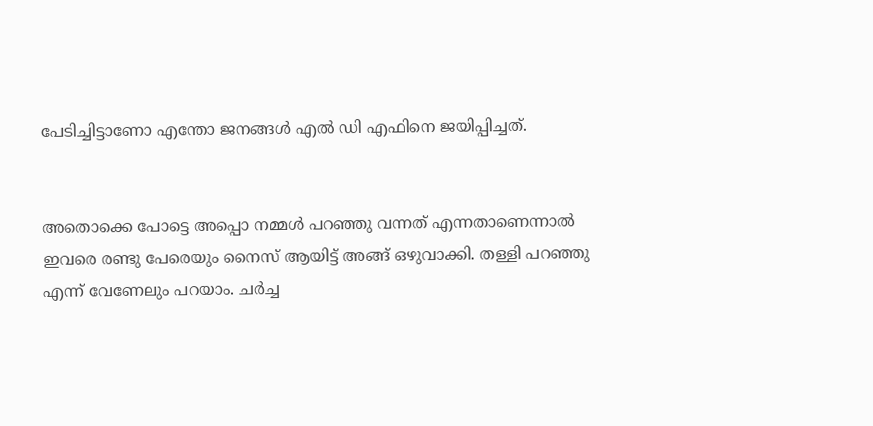പേടിച്ചിട്ടാണോ എന്തോ ജനങ്ങള്‍ എല്‍ ഡി എഫിനെ ജയിപ്പിച്ചത്.


അതൊക്കെ പോട്ടെ അപ്പൊ നമ്മള്‍ പറഞ്ഞു വന്നത് എന്നതാണെന്നാല്‍ ഇവരെ രണ്ടു പേരെയും നൈസ് ആയിട്ട് അങ്ങ് ഒഴുവാക്കി. തള്ളി പറഞ്ഞു എന്ന് വേണേലും പറയാം. ചര്‍ച്ച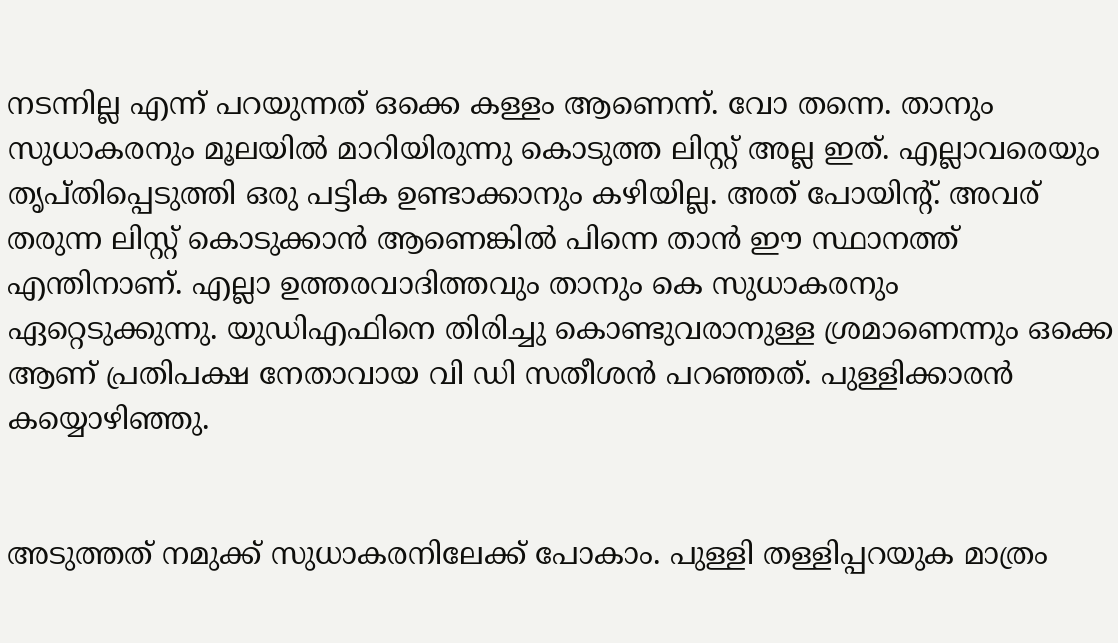നടന്നില്ല എന്ന് പറയുന്നത് ഒക്കെ കള്ളം ആണെന്ന്. വോ തന്നെ. താനും സുധാകരനും മൂലയില്‍ മാറിയിരുന്നു കൊടുത്ത ലിസ്റ്റ് അല്ല ഇത്. എല്ലാവരെയും തൃപ്തിപ്പെടുത്തി ഒരു പട്ടിക ഉണ്ടാക്കാനും കഴിയില്ല. അത് പോയിന്റ്. അവര് തരുന്ന ലിസ്റ്റ് കൊടുക്കാന്‍ ആണെങ്കില്‍ പിന്നെ താന്‍ ഈ സ്ഥാനത്ത് എന്തിനാണ്. എല്ലാ ഉത്തരവാദിത്തവും താനും കെ സുധാകരനും ഏറ്റെടുക്കുന്നു. യുഡിഎഫിനെ തിരിച്ചു കൊണ്ടുവരാനുള്ള ശ്രമാണെന്നും ഒക്കെ ആണ് പ്രതിപക്ഷ നേതാവായ വി ഡി സതീശന്‍ പറഞ്ഞത്. പുള്ളിക്കാരന്‍ കയ്യൊഴിഞ്ഞു.


അടുത്തത് നമുക്ക് സുധാകരനിലേക്ക് പോകാം. പുള്ളി തള്ളിപ്പറയുക മാത്രം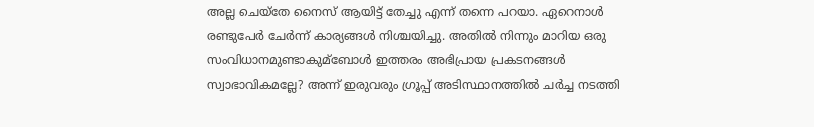അല്ല ചെയ്തേ നൈസ് ആയിട്ട് തേച്ചു എന്ന് തന്നെ പറയാ. ഏറെനാള്‍ രണ്ടുപേര്‍ ചേ‌ര്‍ന്ന് കാര്യങ്ങള്‍ നിശ്ചയിച്ചു. അതില്‍ നിന്നും മാറിയ ഒരു സംവിധാനമുണ്ടാകുമ്ബോള്‍ ഇത്തരം അഭിപ്രായ പ്രകടനങ്ങള്‍ സ്വാഭാവികമല്ലേ? അന്ന് ഇരുവരും ഗ്രൂപ്പ് അടിസ്ഥാനത്തില്‍ ച‌ര്‍ച്ച നടത്തി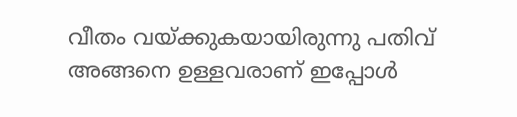വീതം വയ്‌ക്കുകയായിരുന്നു പതിവ് അങ്ങനെ ഉള്ളവരാണ് ഇപ്പോള്‍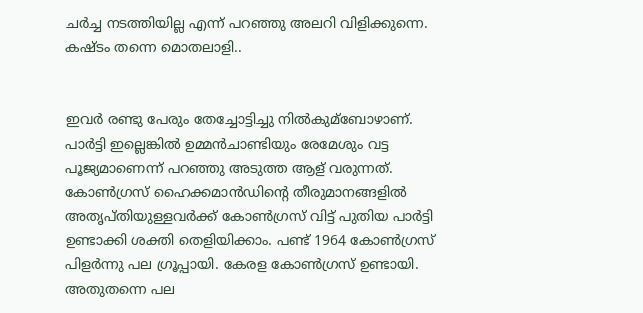ചര്‍ച്ച നടത്തിയില്ല എന്ന് പറഞ്ഞു അലറി വിളിക്കുന്നെ. കഷ്ടം തന്നെ മൊതലാളി..


ഇവര്‍ രണ്ടു പേരും തേച്ചോട്ടിച്ചു നില്‍കുമ്ബോഴാണ്. പാര്‍ട്ടി ഇല്ലെങ്കില്‍ ഉമ്മന്‍‌ചാണ്ടിയും രേമേശും വട്ട പൂജ്യമാണെന്ന് പറഞ്ഞു അടുത്ത ആള് വരുന്നത്. കോണ്‍ഗ്രസ് ഹൈക്കമാന്‍ഡിന്റെ തീരുമാനങ്ങളില്‍ അതൃപ്തിയുള്ളവര്‍ക്ക് കോണ്‍ഗ്രസ് വിട്ട് പുതിയ പാര്‍ട്ടി ഉണ്ടാക്കി ശക്തി തെളിയിക്കാം. പണ്ട് 1964 കോണ്‍ഗ്രസ് പിളര്‍ന്നു പല ഗ്രൂപ്പായി. കേരള കോണ്‍ഗ്രസ് ഉണ്ടായി. അതുതന്നെ പല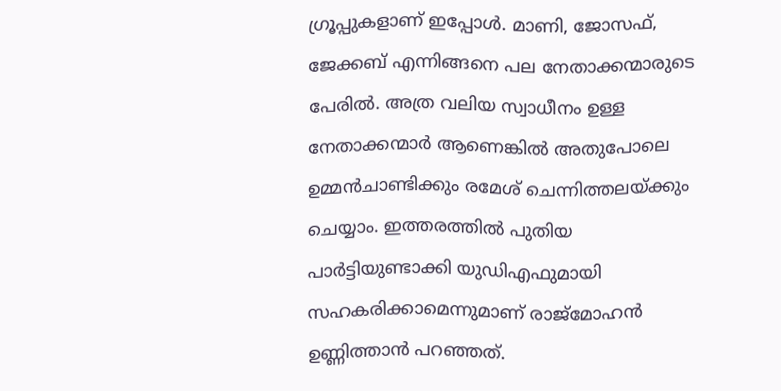ഗ്രൂപ്പുകളാണ് ഇപ്പോള്‍. മാണി, ജോസഫ്, ജേക്കബ് എന്നിങ്ങനെ പല നേതാക്കന്മാരുടെ പേരില്‍. അത്ര വലിയ സ്വാധീനം ഉള്ള നേതാക്കന്മാര്‍ ആണെങ്കില്‍ അതുപോലെ ഉമ്മന്‍ചാണ്ടിക്കും രമേശ് ചെന്നിത്തലയ്ക്കും ചെയ്യാം. ഇത്തരത്തില്‍ പുതിയ പാര്‍ട്ടിയുണ്ടാക്കി യുഡിഎഫുമായി സഹകരിക്കാമെന്നുമാണ് രാജ്‌മോഹന്‍ ഉണ്ണിത്താന്‍ പറഞ്ഞത്.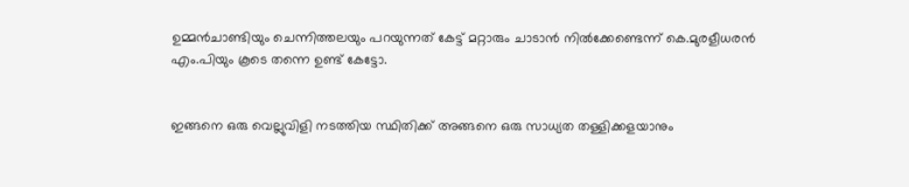ഉമ്മന്‍ചാണ്ടിയും ചെന്നിത്തലയും പറയുന്നത് കേട്ട് മറ്റാരും ചാടാന്‍ നില്‍ക്കേണ്ടെന്ന് കെ.മുരളീധരന്‍ എം.പിയും കൂടെ തന്നെ ഉണ്ട് കേട്ടോ.


ഇങ്ങനെ ഒരു വെല്ലുവിളി നടത്തിയ സ്ഥിതിക്ക് അങ്ങനെ ഒരു സാധ്യത തള്ളിക്കളയാനും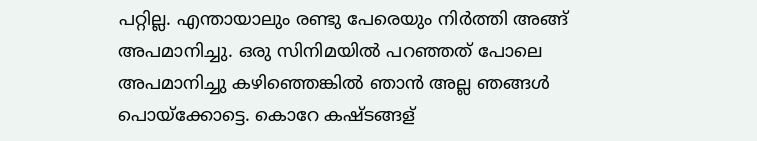പറ്റില്ല. എന്തായാലും രണ്ടു പേരെയും നിര്‍ത്തി അങ്ങ് അപമാനിച്ചു. ഒരു സിനിമയില്‍ പറഞ്ഞത് പോലെ അപമാനിച്ചു കഴിഞ്ഞെങ്കില്‍ ഞാന്‍ അല്ല ഞങ്ങള്‍ പൊയ്ക്കോട്ടെ. കൊറേ കഷ്ടങ്ങള്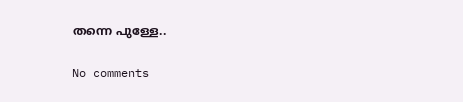തന്നെ പുള്ളേ..

No comments